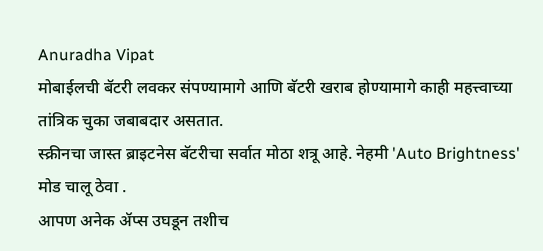Anuradha Vipat
मोबाईलची बॅटरी लवकर संपण्यामागे आणि बॅटरी खराब होण्यामागे काही महत्त्वाच्या तांत्रिक चुका जबाबदार असतात.
स्क्रीनचा जास्त ब्राइटनेस बॅटरीचा सर्वात मोठा शत्रू आहे. नेहमी 'Auto Brightness' मोड चालू ठेवा .
आपण अनेक ॲप्स उघडून तशीच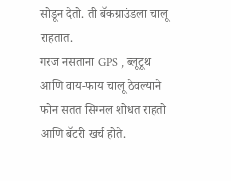सोडून देतो. ती बॅकग्राउंडला चालू राहतात.
गरज नसताना GPS , ब्लूटूथ आणि वाय-फाय चालू ठेवल्याने फोन सतत सिग्नल शोधत राहतो आणि बॅटरी खर्च होते.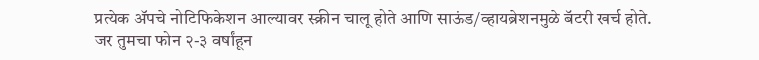प्रत्येक ॲपचे नोटिफिकेशन आल्यावर स्क्रीन चालू होते आणि साऊंड/व्हायब्रेशनमुळे बॅटरी खर्च होते.
जर तुमचा फोन २-३ वर्षांहून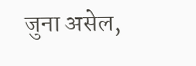जुना असेल,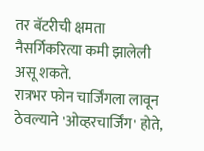तर बॅटरीची क्षमता नैसर्गिकरित्या कमी झालेली असू शकते.
रात्रभर फोन चार्जिंगला लावून ठेवल्याने 'ओव्हरचार्जिंग' होते,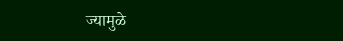ज्यामुळे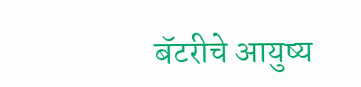बॅटरीचे आयुष्य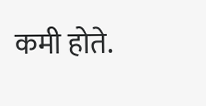कमी होते.